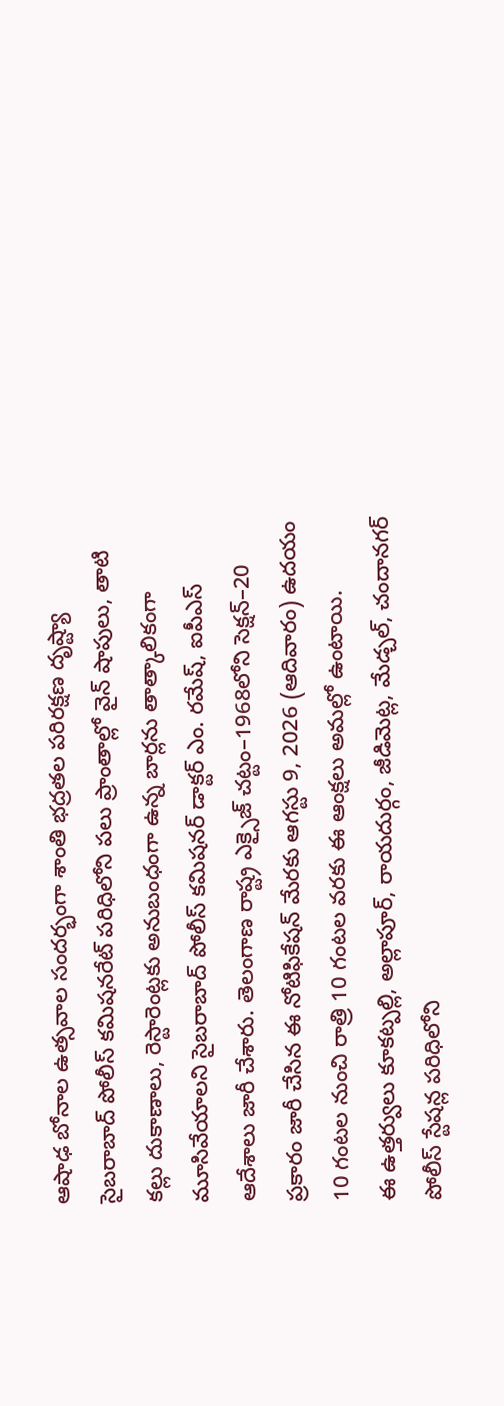ఆషాఢ బోనాల ఉత్సవాల సందర్భంగా శాంతి భద్రతల పరిరక్షణ దృష్ట్యా సైబరాబాద్ పోలీస్ కమిషనరేట్ పరిధిలోని పలు ప్రాంతాల్లో వైన్ షాపులు, తాటి కల్లు దుకాణాలు, రెస్టారెంట్లకు అనుబంధంగా ఉన్న బార్లను తాత్కాలికంగా మూసివేయాలని సైబరాబాద్ పోలీస్ కమిషనర్ డాక్టర్ ఎం. రమేష్, ఐపీఎస్ ఆదేశాలు జారీ చేశారు. తెలంగాణ రాష్ట్ర ఎక్సైజ్ చట్టం–1968లోని సెక్షన్–20 ప్రకారం జారీ చేసిన ఈ నోటిఫికేషన్ మేరకు ఆగస్టు 9, 2026 (ఆదివారం) ఉదయం 10 గంటల నుంచి రాత్రి 10 గంటల వరకు ఈ ఆంక్షలు అమల్లో ఉంటాయి.
ఈ ఉత్తర్వులు కూకట్పల్లి, అల్లాపూర్, రాయదుర్గం, జీడిమెట్ల, మేడ్చల్, చందానగర్ పోలీస్ స్టేషన్ల పరిధిలోని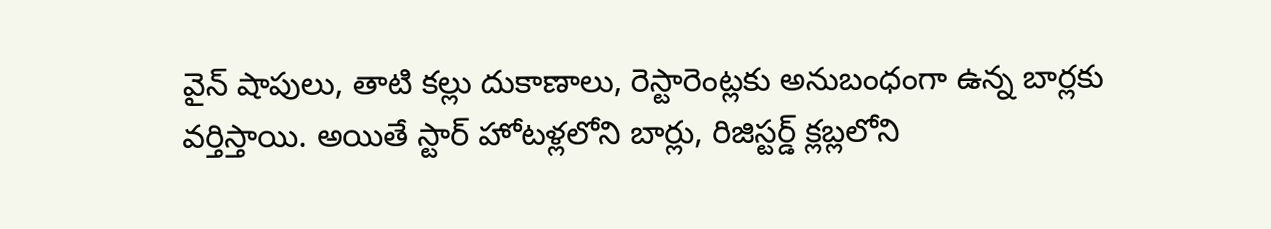వైన్ షాపులు, తాటి కల్లు దుకాణాలు, రెస్టారెంట్లకు అనుబంధంగా ఉన్న బార్లకు వర్తిస్తాయి. అయితే స్టార్ హోటళ్లలోని బార్లు, రిజిస్టర్డ్ క్లబ్లలోని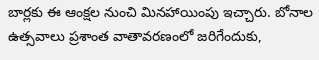బార్లకు ఈ ఆంక్షల నుంచి మినహాయింపు ఇచ్చారు. బోనాల ఉత్సవాలు ప్రశాంత వాతావరణంలో జరిగేందుకు,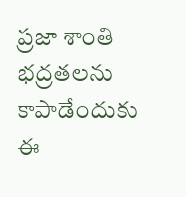ప్రజా శాంతి భద్రతలను కాపాడేందుకు ఈ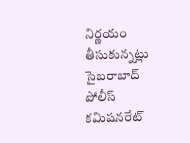నిర్ణయం తీసుకున్నట్లు సైబరాబాద్ పోలీస్ కమిషనరేట్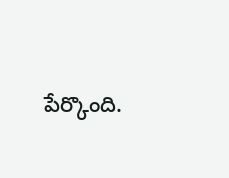పేర్కొంది.